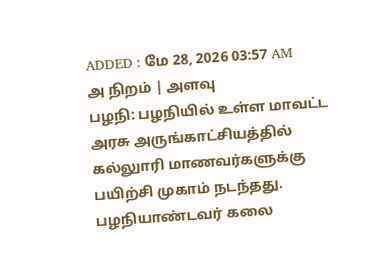ADDED : மே 28, 2026 03:57 AM
அ நிறம் | அளவு
பழநி: பழநியில் உள்ள மாவட்ட அரசு அருங்காட்சியத்தில் கல்லுாரி மாணவர்களுக்கு பயிற்சி முகாம் நடந்தது.
பழநியாண்டவர் கலை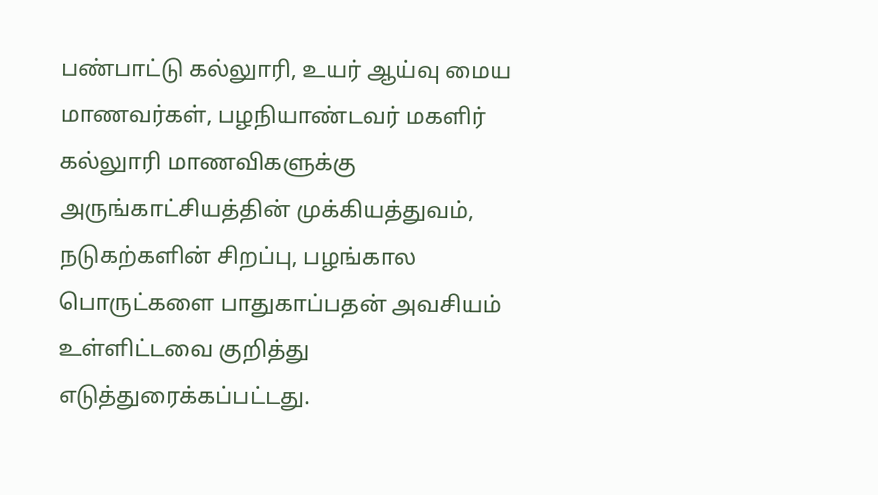பண்பாட்டு கல்லுாரி, உயர் ஆய்வு மைய மாணவர்கள், பழநியாண்டவர் மகளிர் கல்லுாரி மாணவிகளுக்கு அருங்காட்சியத்தின் முக்கியத்துவம், நடுகற்களின் சிறப்பு, பழங்கால பொருட்களை பாதுகாப்பதன் அவசியம் உள்ளிட்டவை குறித்து எடுத்துரைக்கப்பட்டது.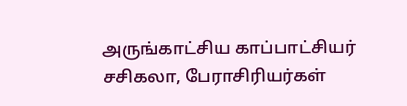அருங்காட்சிய காப்பாட்சியர் சசிகலா, பேராசிரியர்கள்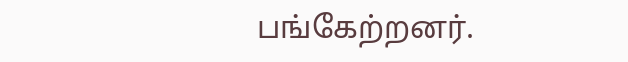பங்கேற்றனர்.